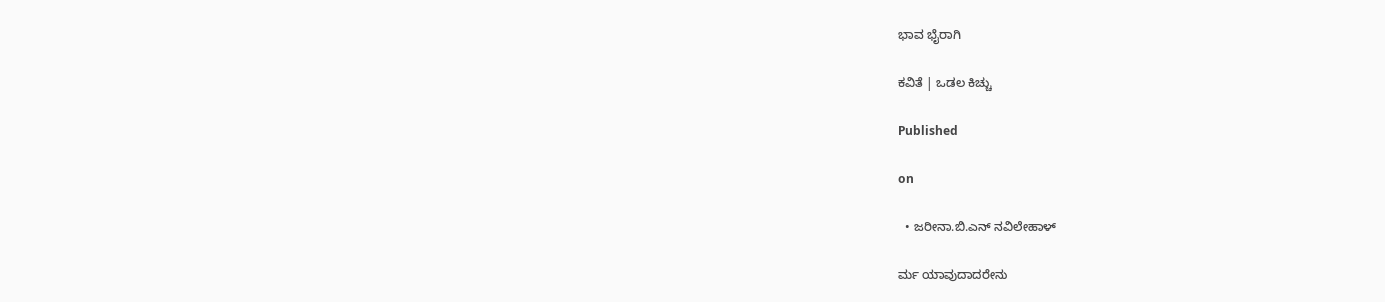ಭಾವ ಭೈರಾಗಿ

ಕವಿತೆ | ಒಡಲ ಕಿಚ್ಚು

Published

on

  • ಜರೀನಾ.ಬಿ.ಎನ್ ನವಿಲೇಹಾಳ್

ರ್ಮ ಯಾವುದಾದರೇನು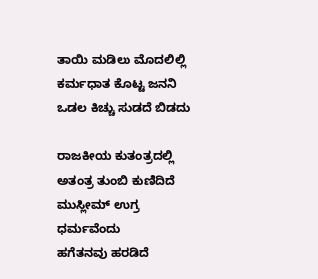ತಾಯಿ ಮಡಿಲು ಮೊದಲಿಲ್ಲಿ
ಕರ್ಮಧಾತ ಕೊಟ್ಟ ಜನನಿ
ಒಡಲ ಕಿಚ್ಚು ಸುಡದೆ ಬಿಡದು

ರಾಜಕೀಯ ಕುತಂತ್ರದಲ್ಲಿ
ಅತಂತ್ರ ತುಂಬಿ ಕುಣಿದಿದೆ
ಮುಸ್ಲೀಮ್ ಉಗ್ರ ಧರ್ಮವೆಂದು
ಹಗೆತನವು ಹರಡಿದೆ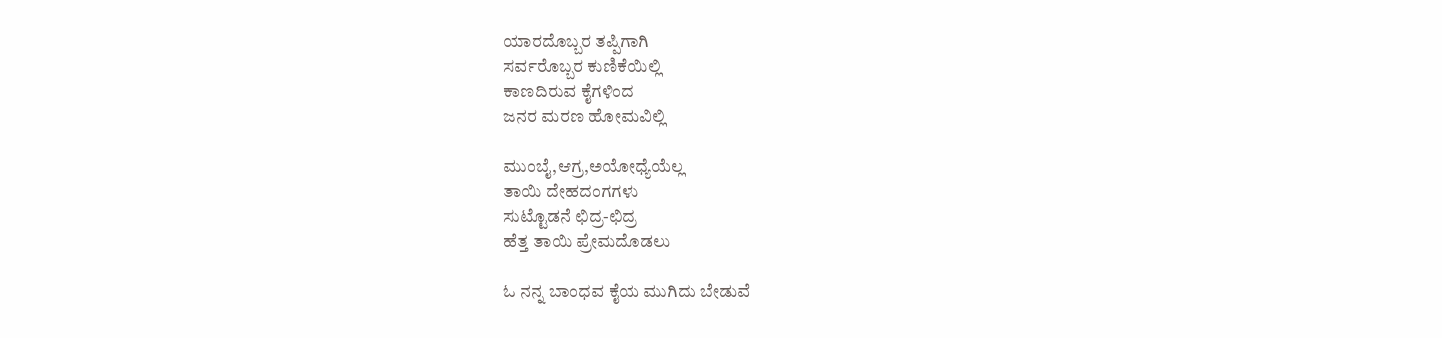ಯಾರದೊಬ್ಬರ ತಪ್ಪಿಗಾಗಿ
ಸರ್ವರೊಬ್ಬರ ಕುಣಿಕೆಯಿಲ್ಲಿ
ಕಾಣದಿರುವ ಕೈಗಳಿಂದ
ಜನರ ಮರಣ ಹೋಮವಿಲ್ಲಿ

ಮುಂಬೈ,ಆಗ್ರ,ಅಯೋಧ್ಯೆಯೆಲ್ಲ
ತಾಯಿ ದೇಹದಂಗಗಳು
ಸುಟ್ಟೊಡನೆ ಛಿದ್ರ-ಛಿದ್ರ
ಹೆತ್ತ ತಾಯಿ ಪ್ರೇಮದೊಡಲು

ಓ ನನ್ನ ಬಾಂಧವ ಕೈಯ ಮುಗಿದು ಬೇಡುವೆ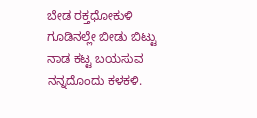ಬೇಡ ರಕ್ತಧೋಕುಳಿ
ಗೂಡಿನಲ್ಲೇ ಬೀಡು ಬಿಟ್ಟು
ನಾಡ ಕಟ್ಟ ಬಯಸುವ
ನನ್ನದೊಂದು ಕಳಕಳಿ.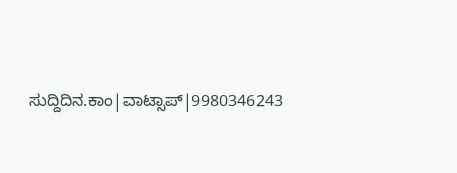ಸುದ್ದಿದಿನ.ಕಾಂ|ವಾಟ್ಸಾಪ್|9980346243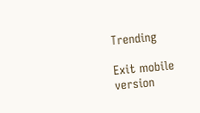Trending

Exit mobile version